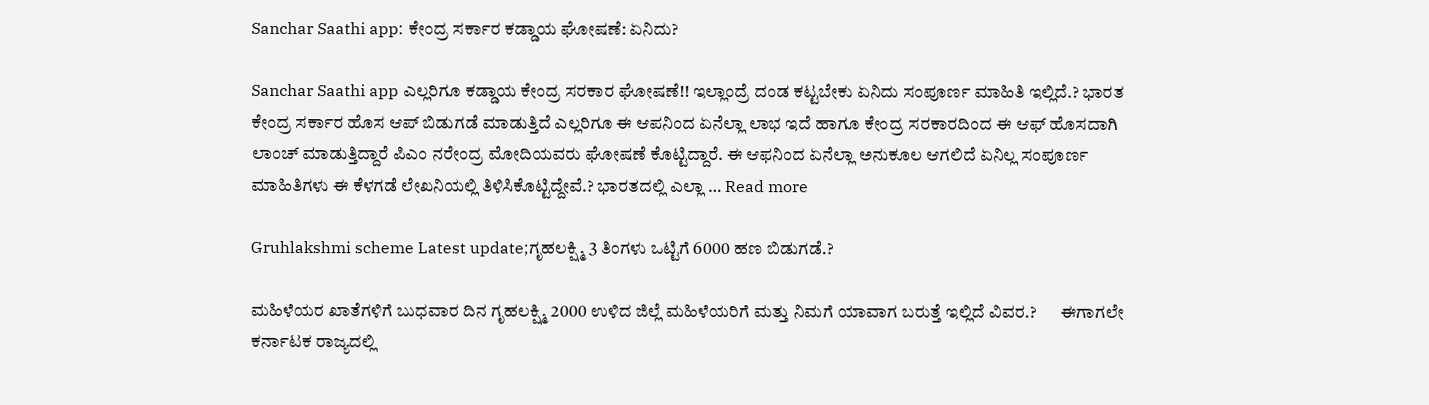Sanchar Saathi app: ಕೇಂದ್ರ ಸರ್ಕಾರ ಕಡ್ಡಾಯ ಘೋಷಣೆ: ಏನಿದು?

Sanchar Saathi app ಎಲ್ಲರಿಗೂ ಕಡ್ಡಾಯ ಕೇಂದ್ರ ಸರಕಾರ ಘೋಷಣೆ!! ಇಲ್ಲಾಂದ್ರೆ ದಂಡ ಕಟ್ಟಬೇಕು ಏನಿದು ಸಂಪೂರ್ಣ ಮಾಹಿತಿ ಇಲ್ಲಿದೆ.? ಭಾರತ ಕೇಂದ್ರ ಸರ್ಕಾರ ಹೊಸ ಆಪ್ ಬಿಡುಗಡೆ ಮಾಡುತ್ತಿದೆ ಎಲ್ಲರಿಗೂ ಈ ಆಪನಿಂದ ಏನೆಲ್ಲಾ ಲಾಭ ಇದೆ ಹಾಗೂ ಕೇಂದ್ರ ಸರಕಾರದಿಂದ ಈ ಆಫ್ ಹೊಸದಾಗಿ ಲಾಂಚ್ ಮಾಡುತ್ತಿದ್ದಾರೆ ಪಿಎಂ ನರೇಂದ್ರ ಮೋದಿಯವರು ಘೋಷಣೆ ಕೊಟ್ಟಿದ್ದಾರೆ. ಈ ಆಫನಿಂದ ಏನೆಲ್ಲಾ ಅನುಕೂಲ ಆಗಲಿದೆ ಏನಿಲ್ಲ ಸಂಪೂರ್ಣ ಮಾಹಿತಿಗಳು ಈ ಕೆಳಗಡೆ ಲೇಖನಿಯಲ್ಲಿ ತಿಳಿಸಿಕೊಟ್ಟಿದ್ದೇವೆ.? ಭಾರತದಲ್ಲಿ ಎಲ್ಲಾ … Read more

Gruhlakshmi scheme Latest update;ಗೃಹಲಕ್ಷ್ಮಿ 3 ತಿಂಗಳು ಒಟ್ಟಿಗೆ 6000 ಹಣ ಬಿಡುಗಡೆ.?

ಮಹಿಳೆಯರ ಖಾತೆಗಳಿಗೆ ಬುಧವಾರ ದಿನ ಗೃಹಲಕ್ಷ್ಮಿ 2000 ಉಳಿದ ಜಿಲ್ಲೆ ಮಹಿಳೆಯರಿಗೆ ಮತ್ತು ನಿಮಗೆ ಯಾವಾಗ ಬರುತ್ತೆ ಇಲ್ಲಿದೆ ವಿವರ.?       ಈಗಾಗಲೇ ಕರ್ನಾಟಕ ರಾಜ್ಯದಲ್ಲಿ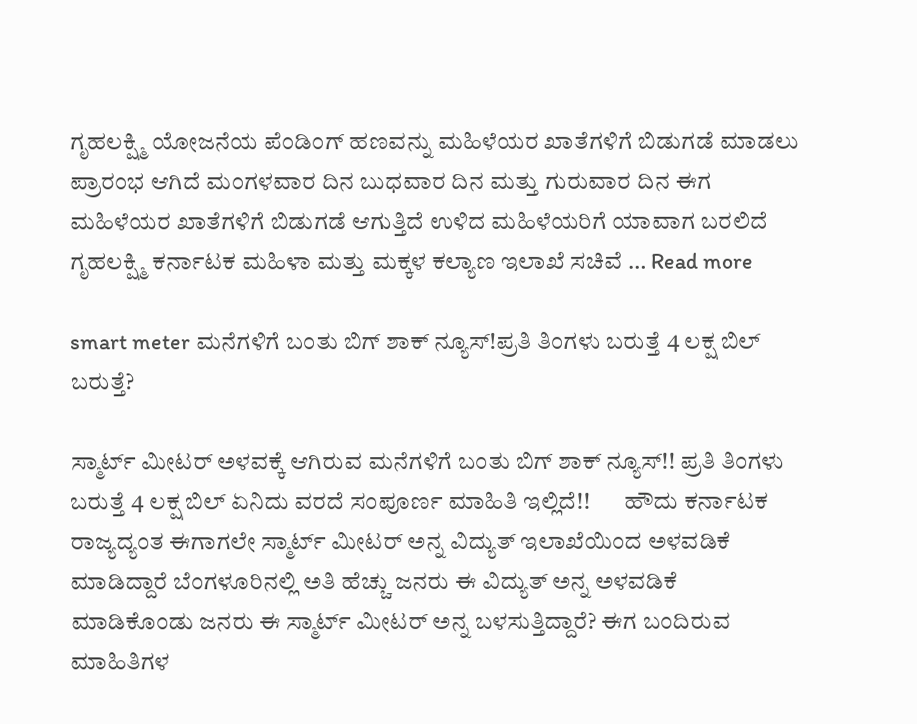ಗೃಹಲಕ್ಷ್ಮಿ ಯೋಜನೆಯ ಪೆಂಡಿಂಗ್ ಹಣವನ್ನು ಮಹಿಳೆಯರ ಖಾತೆಗಳಿಗೆ ಬಿಡುಗಡೆ ಮಾಡಲು ಪ್ರಾರಂಭ ಆಗಿದೆ ಮಂಗಳವಾರ ದಿನ ಬುಧವಾರ ದಿನ ಮತ್ತು ಗುರುವಾರ ದಿನ ಈಗ ಮಹಿಳೆಯರ ಖಾತೆಗಳಿಗೆ ಬಿಡುಗಡೆ ಆಗುತ್ತಿದೆ ಉಳಿದ ಮಹಿಳೆಯರಿಗೆ ಯಾವಾಗ ಬರಲಿದೆ ಗೃಹಲಕ್ಷ್ಮಿ ಕರ್ನಾಟಕ ಮಹಿಳಾ ಮತ್ತು ಮಕ್ಕಳ ಕಲ್ಯಾಣ ಇಲಾಖೆ ಸಚಿವೆ … Read more

smart meter ಮನೆಗಳಿಗೆ ಬಂತು ಬಿಗ್ ಶಾಕ್ ನ್ಯೂಸ್!ಪ್ರತಿ ತಿಂಗಳು ಬರುತ್ತೆ 4 ಲಕ್ಷ ಬಿಲ್ ಬರುತ್ತೆ?

ಸ್ಮಾರ್ಟ್ ಮೀಟರ್ ಅಳವಕ್ಕೆ ಆಗಿರುವ ಮನೆಗಳಿಗೆ ಬಂತು ಬಿಗ್ ಶಾಕ್ ನ್ಯೂಸ್!! ಪ್ರತಿ ತಿಂಗಳು ಬರುತ್ತೆ 4 ಲಕ್ಷ ಬಿಲ್ ಏನಿದು ವರದೆ ಸಂಪೂರ್ಣ ಮಾಹಿತಿ ಇಲ್ಲಿದೆ!!       ಹೌದು ಕರ್ನಾಟಕ ರಾಜ್ಯದ್ಯಂತ ಈಗಾಗಲೇ ಸ್ಮಾರ್ಟ್ ಮೀಟರ್ ಅನ್ನ ವಿದ್ಯುತ್ ಇಲಾಖೆಯಿಂದ ಅಳವಡಿಕೆ ಮಾಡಿದ್ದಾರೆ ಬೆಂಗಳೂರಿನಲ್ಲಿ ಅತಿ ಹೆಚ್ಚು ಜನರು ಈ ವಿದ್ಯುತ್ ಅನ್ನ ಅಳವಡಿಕೆ ಮಾಡಿಕೊಂಡು ಜನರು ಈ ಸ್ಮಾರ್ಟ್ ಮೀಟರ್ ಅನ್ನ ಬಳಸುತ್ತಿದ್ದಾರೆ? ಈಗ ಬಂದಿರುವ ಮಾಹಿತಿಗಳ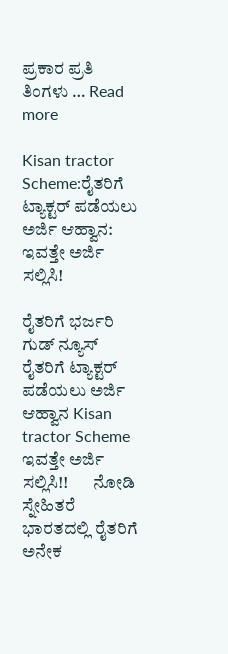ಪ್ರಕಾರ ಪ್ರತಿ ತಿಂಗಳು … Read more

Kisan tractor Scheme:ರೈತರಿಗೆ ಟ್ಯಾಕ್ಟರ್ ಪಡೆಯಲು ಅರ್ಜಿ ಆಹ್ವಾನ: ಇವತ್ತೇ ಅರ್ಜಿ ಸಲ್ಲಿಸಿ!

ರೈತರಿಗೆ ಭರ್ಜರಿ ಗುಡ್ ನ್ಯೂಸ್ ರೈತರಿಗೆ ಟ್ಯಾಕ್ಟರ್ ಪಡೆಯಲು ಅರ್ಜಿ ಆಹ್ವಾನ Kisan tractor Scheme ಇವತ್ತೇ ಅರ್ಜಿ ಸಲ್ಲಿಸಿ!!       ನೋಡಿ ಸ್ನೇಹಿತರೆ ಭಾರತದಲ್ಲಿ ರೈತರಿಗೆ ಅನೇಕ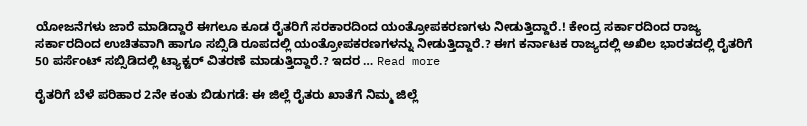ಯೋಜನೆಗಳು ಜಾರೆ ಮಾಡಿದ್ದಾರೆ ಈಗಲೂ ಕೂಡ ರೈತರಿಗೆ ಸರಕಾರದಿಂದ ಯಂತ್ರೋಪಕರಣಗಳು ನೀಡುತ್ತಿದ್ದಾರೆ.! ಕೇಂದ್ರ ಸರ್ಕಾರದಿಂದ ರಾಜ್ಯ ಸರ್ಕಾರದಿಂದ ಉಚಿತವಾಗಿ ಹಾಗೂ ಸಬ್ಸಿಡಿ ರೂಪದಲ್ಲಿ ಯಂತ್ರೋಪಕರಣಗಳನ್ನು ನೀಡುತ್ತಿದ್ದಾರೆ.? ಈಗ ಕರ್ನಾಟಕ ರಾಜ್ಯದಲ್ಲಿ ಅಖಿಲ ಭಾರತದಲ್ಲಿ ರೈತರಿಗೆ 50 ಪರ್ಸೆಂಟ್ ಸಬ್ಸಿಡಿದಲ್ಲಿ ಟ್ಯಾಕ್ಟರ್ ವಿತರಣೆ ಮಾಡುತ್ತಿದ್ದಾರೆ.? ಇದರ … Read more

ರೈತರಿಗೆ ಬೆಳೆ ಪರಿಹಾರ 2ನೇ ಕಂತು ಬಿಡುಗಡೆ: ಈ ಜಿಲ್ಲೆ ರೈತರು ಖಾತೆಗೆ ನಿಮ್ಮ ಜಿಲ್ಲೆ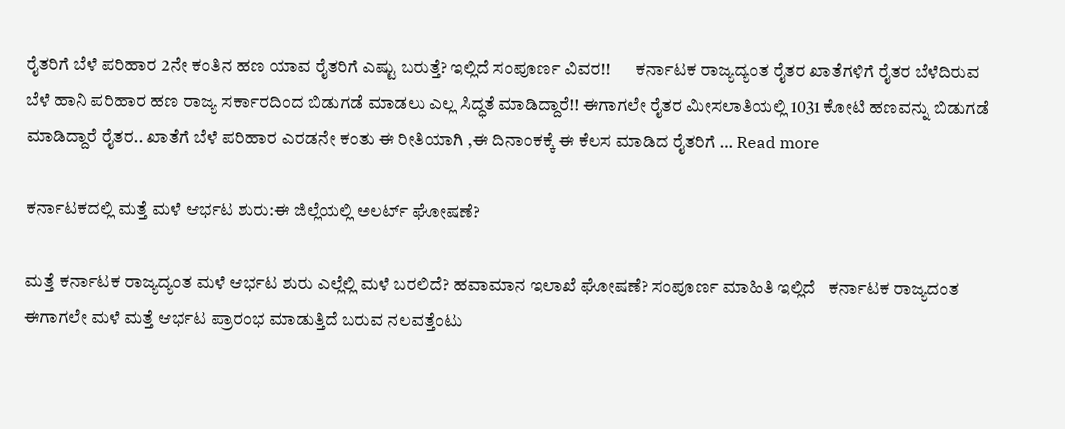ರೈತರಿಗೆ ಬೆಳೆ ಪರಿಹಾರ 2ನೇ ಕಂತಿನ ಹಣ ಯಾವ ರೈತರಿಗೆ ಎಷ್ಟು ಬರುತ್ತೆ? ಇಲ್ಲಿದೆ ಸಂಪೂರ್ಣ ವಿವರ!!       ಕರ್ನಾಟಕ ರಾಜ್ಯದ್ಯಂತ ರೈತರ ಖಾತೆಗಳಿಗೆ ರೈತರ ಬೆಳೆದಿರುವ ಬೆಳೆ ಹಾನಿ ಪರಿಹಾರ ಹಣ ರಾಜ್ಯ ಸರ್ಕಾರದಿಂದ ಬಿಡುಗಡೆ ಮಾಡಲು ಎಲ್ಲ ಸಿದ್ಧತೆ ಮಾಡಿದ್ದಾರೆ!! ಈಗಾಗಲೇ ರೈತರ ಮೀಸಲಾತಿಯಲ್ಲಿ 1031 ಕೋಟಿ ಹಣವನ್ನು ಬಿಡುಗಡೆ ಮಾಡಿದ್ದಾರೆ ರೈತರ.. ಖಾತೆಗೆ ಬೆಳೆ ಪರಿಹಾರ ಎರಡನೇ ಕಂತು ಈ ರೀತಿಯಾಗಿ ,ಈ ದಿನಾಂಕಕ್ಕೆ ಈ ಕೆಲಸ ಮಾಡಿದ ರೈತರಿಗೆ … Read more

ಕರ್ನಾಟಕದಲ್ಲಿ ಮತ್ತೆ ಮಳೆ ಆರ್ಭಟ ಶುರು:ಈ ಜಿಲ್ಲೆಯಲ್ಲಿ ಅಲರ್ಟ್ ಘೋಷಣೆ?

ಮತ್ತೆ ಕರ್ನಾಟಕ ರಾಜ್ಯದ್ಯಂತ ಮಳೆ ಆರ್ಭಟ ಶುರು ಎಲ್ಲೆಲ್ಲಿ ಮಳೆ ಬರಲಿದೆ? ಹವಾಮಾನ ಇಲಾಖೆ ಘೋಷಣೆ? ಸಂಪೂರ್ಣ ಮಾಹಿತಿ ಇಲ್ಲಿದೆ   ಕರ್ನಾಟಕ ರಾಜ್ಯದಂತ ಈಗಾಗಲೇ ಮಳೆ ಮತ್ತೆ ಆರ್ಭಟ ಪ್ರಾರಂಭ ಮಾಡುತ್ತಿದೆ ಬರುವ ನಲವತ್ತೆಂಟು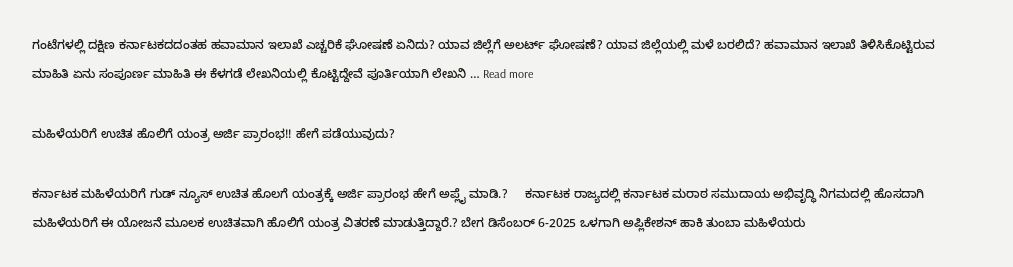ಗಂಟೆಗಳಲ್ಲಿ ದಕ್ಷಿಣ ಕರ್ನಾಟಕದದಂತಹ ಹವಾಮಾನ ಇಲಾಖೆ ಎಚ್ಚರಿಕೆ ಘೋಷಣೆ ಏನಿದು? ಯಾವ ಜಿಲ್ಲೆಗೆ ಅಲರ್ಟ್ ಘೋಷಣೆ? ಯಾವ ಜಿಲ್ಲೆಯಲ್ಲಿ ಮಳೆ ಬರಲಿದೆ? ಹವಾಮಾನ ಇಲಾಖೆ ತಿಳಿಸಿಕೊಟ್ಟಿರುವ ಮಾಹಿತಿ ಏನು ಸಂಪೂರ್ಣ ಮಾಹಿತಿ ಈ ಕೆಳಗಡೆ ಲೇಖನಿಯಲ್ಲಿ ಕೊಟ್ಟಿದ್ದೇವೆ ಪೂರ್ತಿಯಾಗಿ ಲೇಖನಿ … Read more

ಮಹಿಳೆಯರಿಗೆ ಉಚಿತ ಹೊಲಿಗೆ ಯಂತ್ರ ಅರ್ಜಿ ಪ್ರಾರಂಭ!! ಹೇಗೆ ಪಡೆಯುವುದು?

ಕರ್ನಾಟಕ ಮಹಿಳೆಯರಿಗೆ ಗುಡ್ ನ್ಯೂಸ್ ಉಚಿತ ಹೊಲಗೆ ಯಂತ್ರಕ್ಕೆ ಅರ್ಜಿ ಪ್ರಾರಂಭ ಹೇಗೆ ಅಪ್ಲೈ ಮಾಡಿ.?     ಕರ್ನಾಟಕ ರಾಜ್ಯದಲ್ಲಿ ಕರ್ನಾಟಕ ಮರಾಠ ಸಮುದಾಯ ಅಭಿವೃದ್ಧಿ ನಿಗಮದಲ್ಲಿ ಹೊಸದಾಗಿ ಮಹಿಳೆಯರಿಗೆ ಈ ಯೋಜನೆ ಮೂಲಕ ಉಚಿತವಾಗಿ ಹೊಲಿಗೆ ಯಂತ್ರ ವಿತರಣೆ ಮಾಡುತ್ತಿದ್ದಾರೆ.? ಬೇಗ ಡಿಸೆಂಬರ್ 6-2025 ಒಳಗಾಗಿ ಅಪ್ಲಿಕೇಶನ್ ಹಾಕಿ ತುಂಬಾ ಮಹಿಳೆಯರು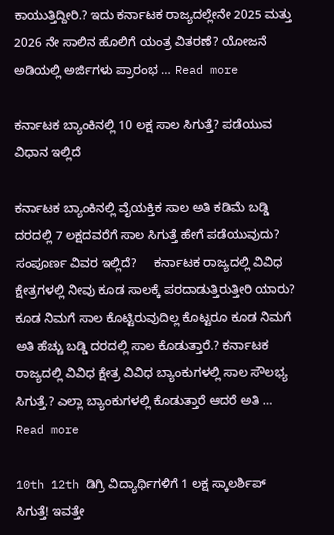ಕಾಯುತ್ತಿದ್ದೀರಿ.? ಇದು ಕರ್ನಾಟಕ ರಾಜ್ಯದಲ್ಲೇನೇ 2025 ಮತ್ತು 2026 ನೇ ಸಾಲಿನ ಹೊಲಿಗೆ ಯಂತ್ರ ವಿತರಣೆ? ಯೋಜನೆ ಅಡಿಯಲ್ಲಿ ಅರ್ಜಿಗಳು ಪ್ರಾರಂಭ … Read more

ಕರ್ನಾಟಕ ಬ್ಯಾಂಕಿನಲ್ಲಿ 10 ಲಕ್ಷ ಸಾಲ ಸಿಗುತ್ತೆ? ಪಡೆಯುವ ವಿಧಾನ ಇಲ್ಲಿದೆ

ಕರ್ನಾಟಕ ಬ್ಯಾಂಕಿನಲ್ಲಿ ವೈಯಕ್ತಿಕ ಸಾಲ ಅತಿ ಕಡಿಮೆ ಬಡ್ಡಿ ದರದಲ್ಲಿ 7 ಲಕ್ಷದವರೆಗೆ ಸಾಲ ಸಿಗುತ್ತೆ ಹೇಗೆ ಪಡೆಯುವುದು? ಸಂಪೂರ್ಣ ವಿವರ ಇಲ್ಲಿದೆ?     ಕರ್ನಾಟಕ ರಾಜ್ಯದಲ್ಲಿ ವಿವಿಧ ಕ್ಷೇತ್ರಗಳಲ್ಲಿ ನೀವು ಕೂಡ ಸಾಲಕ್ಕೆ ಪರದಾಡುತ್ತಿರುತ್ತೀರಿ ಯಾರು? ಕೂಡ ನಿಮಗೆ ಸಾಲ ಕೊಟ್ಟಿರುವುದಿಲ್ಲ ಕೊಟ್ಟರೂ ಕೂಡ ನಿಮಗೆ ಅತಿ ಹೆಚ್ಚು ಬಡ್ಡಿ ದರದಲ್ಲಿ ಸಾಲ ಕೊಡುತ್ತಾರೆ.? ಕರ್ನಾಟಕ ರಾಜ್ಯದಲ್ಲಿ ವಿವಿಧ ಕ್ಷೇತ್ರ ವಿವಿಧ ಬ್ಯಾಂಕುಗಳಲ್ಲಿ ಸಾಲ ಸೌಲಭ್ಯ ಸಿಗುತ್ತೆ.? ಎಲ್ಲಾ ಬ್ಯಾಂಕುಗಳಲ್ಲಿ ಕೊಡುತ್ತಾರೆ ಆದರೆ ಅತಿ … Read more

10th 12th ಡಿಗ್ರಿ ವಿದ್ಯಾರ್ಥಿಗಳಿಗೆ 1 ಲಕ್ಷ ಸ್ಕಾಲರ್ಶಿಪ್ ಸಿಗುತ್ತೆ! ಇವತ್ತೇ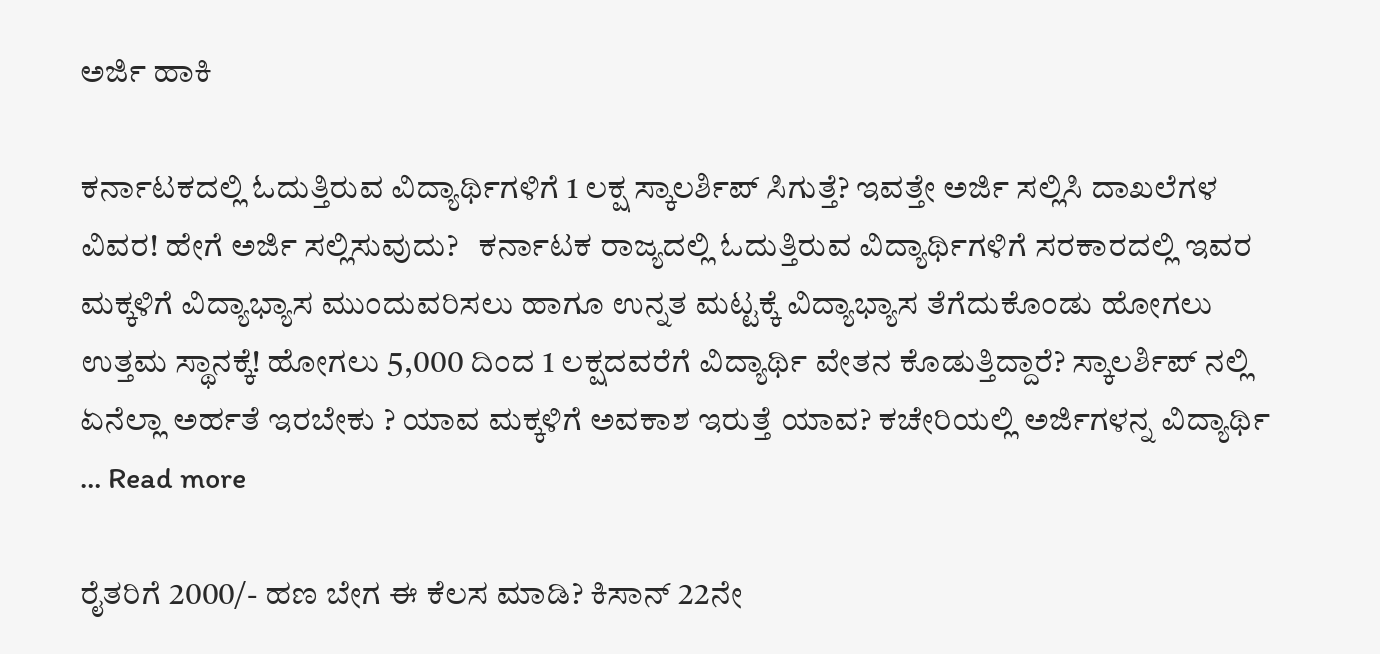ಅರ್ಜಿ ಹಾಕಿ

ಕರ್ನಾಟಕದಲ್ಲಿ ಓದುತ್ತಿರುವ ವಿದ್ಯಾರ್ಥಿಗಳಿಗೆ 1 ಲಕ್ಷ ಸ್ಕಾಲರ್ಶಿಪ್ ಸಿಗುತ್ತೆ? ಇವತ್ತೇ ಅರ್ಜಿ ಸಲ್ಲಿಸಿ ದಾಖಲೆಗಳ ವಿವರ! ಹೇಗೆ ಅರ್ಜಿ ಸಲ್ಲಿಸುವುದು?   ಕರ್ನಾಟಕ ರಾಜ್ಯದಲ್ಲಿ ಓದುತ್ತಿರುವ ವಿದ್ಯಾರ್ಥಿಗಳಿಗೆ ಸರಕಾರದಲ್ಲಿ ಇವರ ಮಕ್ಕಳಿಗೆ ವಿದ್ಯಾಭ್ಯಾಸ ಮುಂದುವರಿಸಲು ಹಾಗೂ ಉನ್ನತ ಮಟ್ಟಕ್ಕೆ ವಿದ್ಯಾಭ್ಯಾಸ ತೆಗೆದುಕೊಂಡು ಹೋಗಲು ಉತ್ತಮ ಸ್ಥಾನಕ್ಕೆ! ಹೋಗಲು 5,000 ದಿಂದ 1 ಲಕ್ಷದವರೆಗೆ ವಿದ್ಯಾರ್ಥಿ ವೇತನ ಕೊಡುತ್ತಿದ್ದಾರೆ? ಸ್ಕಾಲರ್ಶಿಪ್ ನಲ್ಲಿ ಏನೆಲ್ಲಾ ಅರ್ಹತೆ ಇರಬೇಕು ? ಯಾವ ಮಕ್ಕಳಿಗೆ ಅವಕಾಶ ಇರುತ್ತೆ ಯಾವ? ಕಚೇರಿಯಲ್ಲಿ ಅರ್ಜಿಗಳನ್ನ ವಿದ್ಯಾರ್ಥಿ … Read more

ರೈತರಿಗೆ 2000/- ಹಣ ಬೇಗ ಈ ಕೆಲಸ ಮಾಡಿ? ಕಿಸಾನ್ 22ನೇ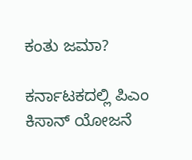ಕಂತು ಜಮಾ?

ಕರ್ನಾಟಕದಲ್ಲಿ ಪಿಎಂ ಕಿಸಾನ್ ಯೋಜನೆ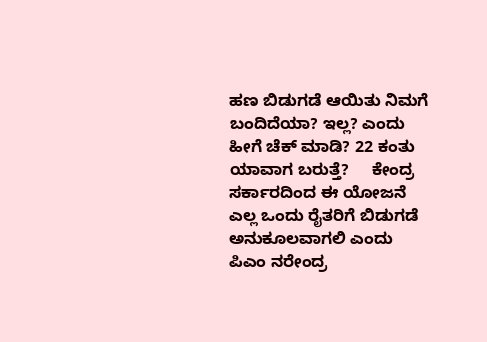ಹಣ ಬಿಡುಗಡೆ ಆಯಿತು ನಿಮಗೆ ಬಂದಿದೆಯಾ? ಇಲ್ಲ? ಎಂದು ಹೀಗೆ ಚೆಕ್ ಮಾಡಿ? 22 ಕಂತು ಯಾವಾಗ ಬರುತ್ತೆ?     ಕೇಂದ್ರ ಸರ್ಕಾರದಿಂದ ಈ ಯೋಜನೆ ಎಲ್ಲ ಒಂದು ರೈತರಿಗೆ ಬಿಡುಗಡೆ ಅನುಕೂಲವಾಗಲಿ ಎಂದು ಪಿಎಂ ನರೇಂದ್ರ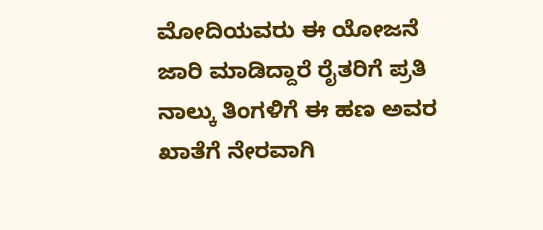ಮೋದಿಯವರು ಈ ಯೋಜನೆ ಜಾರಿ ಮಾಡಿದ್ದಾರೆ ರೈತರಿಗೆ ಪ್ರತಿ ನಾಲ್ಕು ತಿಂಗಳಿಗೆ ಈ ಹಣ ಅವರ ಖಾತೆಗೆ ನೇರವಾಗಿ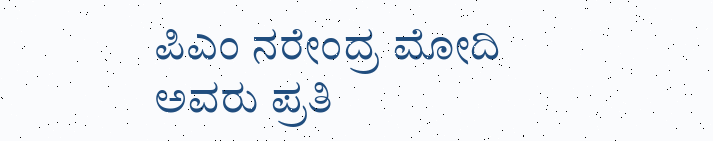ಪಿಎಂ ನರೇಂದ್ರ ಮೋದಿ ಅವರು ಪ್ರತಿ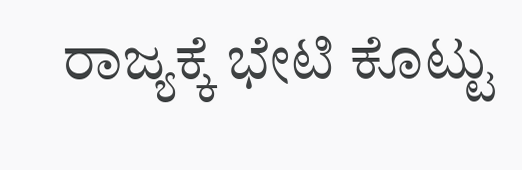ರಾಜ್ಯಕ್ಕೆ ಭೇಟಿ ಕೊಟ್ಟು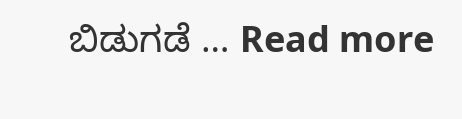ಬಿಡುಗಡೆ … Read more